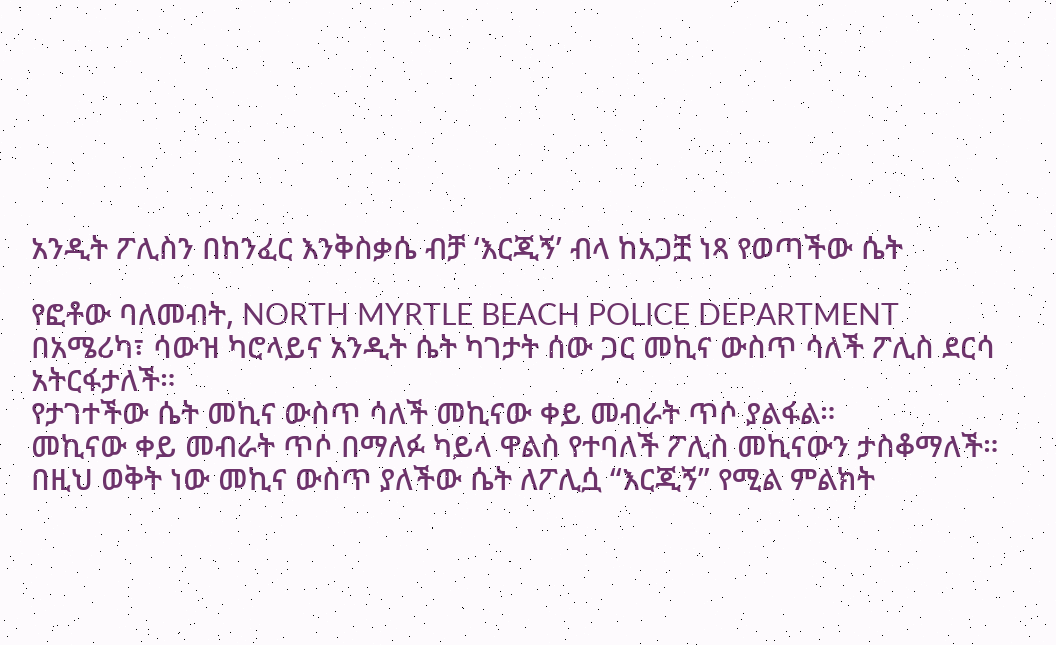አንዲት ፖሊስን በከንፈር እንቅስቃሴ ብቻ ‘እርጂኝ’ ብላ ከአጋቿ ነጻ የወጣችው ሴት

የፎቶው ባለመብት, NORTH MYRTLE BEACH POLICE DEPARTMENT
በአሜሪካ፣ ሳውዝ ካሮላይና አንዲት ሴት ካገታት ሰው ጋር መኪና ውስጥ ሳለች ፖሊስ ደርሳ አትርፋታለች።
የታገተችው ሴት መኪና ውስጥ ሳለች መኪናው ቀይ መብራት ጥሶ ያልፋል።
መኪናው ቀይ መብራት ጥሶ በማለፉ ካይላ ዋልስ የተባለች ፖሊስ መኪናውን ታስቆማለች።
በዚህ ወቅት ነው መኪና ውስጥ ያለችው ሴት ለፖሊሷ “እርጂኝ” የሚል ምልክት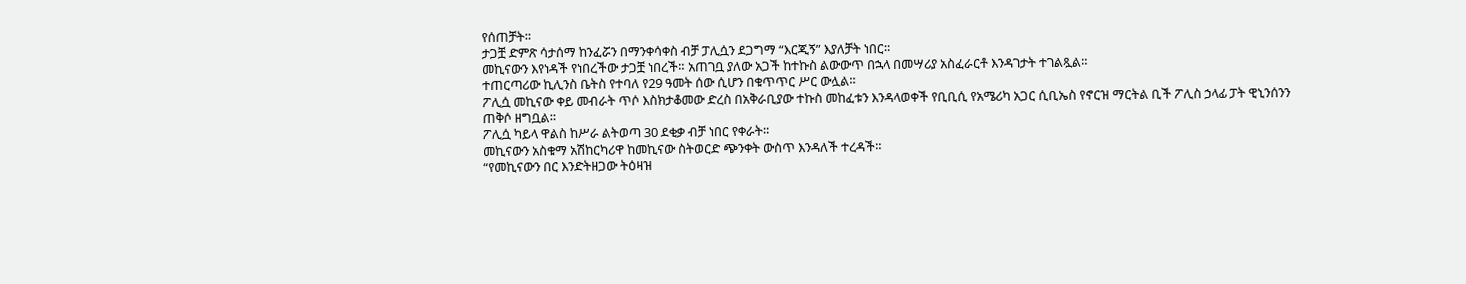የሰጠቻት።
ታጋቿ ድምጽ ሳታሰማ ከንፈሯን በማንቀሳቀስ ብቻ ፓሊሷን ደጋግማ “እርጂኝ” እያለቻት ነበር።
መኪናውን እየነዳች የነበረችው ታጋቿ ነበረች። አጠገቧ ያለው አጋች ከተኩስ ልውውጥ በኋላ በመሣሪያ አስፈራርቶ እንዳገታት ተገልጿል።
ተጠርጣሪው ኪሊንስ ቤትስ የተባለ የ29 ዓመት ሰው ሲሆን በቁጥጥር ሥር ውሏል።
ፖሊሷ መኪናው ቀይ መብራት ጥሶ እስክታቆመው ድረስ በአቅራቢያው ተኩስ መከፈቱን እንዳላወቀች የቢቢሲ የአሜሪካ አጋር ሲቢኤስ የኖርዝ ማርትል ቢች ፖሊስ ኃላፊ ፓት ዊኒንሰንን ጠቅሶ ዘግቧል።
ፖሊሷ ካይላ ዋልስ ከሥራ ልትወጣ 30 ደቂቃ ብቻ ነበር የቀራት።
መኪናውን አስቁማ አሽከርካሪዋ ከመኪናው ስትወርድ ጭንቀት ውስጥ እንዳለች ተረዳች።
“የመኪናውን በር እንድትዘጋው ትዕዛዝ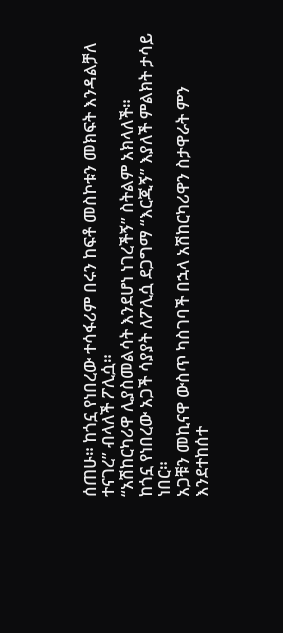ሰጠሁ። ከጎኗ የነበረው ተሳፋሪም በሩን ከፍቶ መስኮቱን መክፍት እንዳልቻለ ተናገረ” ብላለች ፖሊሷ።
“አሽከርካሪዋ ሊያስመልሳት እንደሆነ ነገረችኝ” ስትልም አክላለች።
ከጎኗ የነበረው አጋች ሳያያት ለፖሊሷ ደጋግማ “እርጂኝ” እያለች ምልክት ታሳይ ነበር።
አጋቹን መኪናዋ ውስጥ ካስገባች በኋላ አሽከርካሪዋን ስታዋራት ምን እንደተከሰተ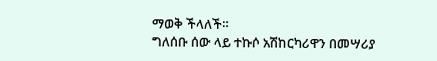ማወቅ ችላለች።
ግለሰቡ ሰው ላይ ተኩሶ አሽከርካሪዋን በመሣሪያ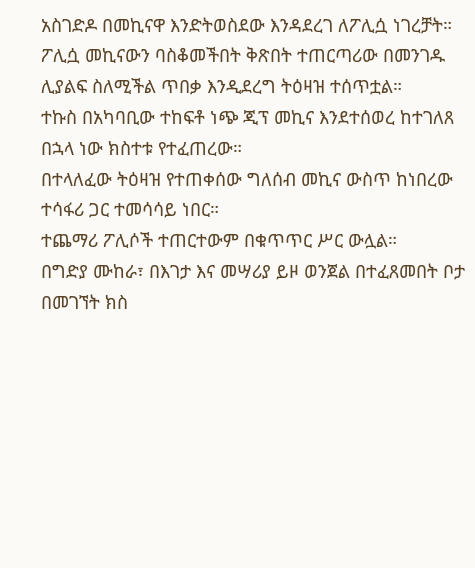አስገድዶ በመኪናዋ እንድትወስደው እንዳደረገ ለፖሊሷ ነገረቻት።
ፖሊሷ መኪናውን ባስቆመችበት ቅጽበት ተጠርጣሪው በመንገዱ ሊያልፍ ስለሚችል ጥበቃ እንዲደረግ ትዕዛዝ ተሰጥቷል።
ተኩስ በአካባቢው ተከፍቶ ነጭ ጂፕ መኪና እንደተሰወረ ከተገለጸ በኋላ ነው ክስተቱ የተፈጠረው።
በተላለፈው ትዕዛዝ የተጠቀሰው ግለሰብ መኪና ውስጥ ከነበረው ተሳፋሪ ጋር ተመሳሳይ ነበር።
ተጨማሪ ፖሊሶች ተጠርተውም በቁጥጥር ሥር ውሏል።
በግድያ ሙከራ፣ በእገታ እና መሣሪያ ይዞ ወንጀል በተፈጸመበት ቦታ በመገኘት ክስ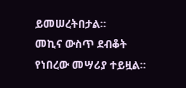ይመሠረትበታል።
መኪና ውስጥ ደብቆት የነበረው መሣሪያ ተይዟል።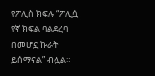የፖሊስ ክፍሉ “ፖሊሷ የኛ ክፍል ባልደረባ በመሆኗ ኩራት ይሰማናል” ብሏል።